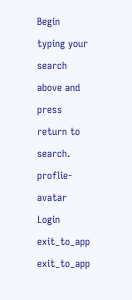Begin typing your search above and press return to search.
proflie-avatar
Login
exit_to_app
exit_to_app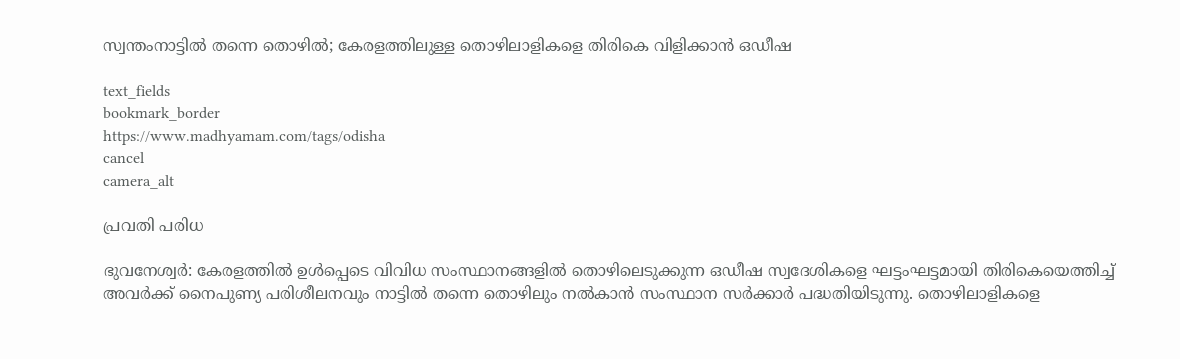സ്വന്തംനാട്ടിൽ തന്നെ തൊഴിൽ; കേരളത്തിലുള്ള തൊഴിലാളികളെ തിരികെ വിളിക്കാൻ ഒഡീഷ

text_fields
bookmark_border
https://www.madhyamam.com/tags/odisha
cancel
camera_alt

പ്രവതി പരിധ

ഭുവനേശ്വർ: കേരളത്തിൽ ഉൾപ്പെടെ വിവിധ സംസ്ഥാനങ്ങളിൽ തൊഴിലെടുക്കുന്ന ഒഡീഷ സ്വദേശികളെ ഘട്ടംഘട്ടമായി തിരികെയെത്തിച്ച് അവർക്ക് നൈപുണ്യ പരിശീലനവും നാട്ടിൽ തന്നെ തൊഴിലും നൽകാൻ സംസ്ഥാന സർക്കാർ പദ്ധതിയിടുന്നു. തൊഴിലാളികളെ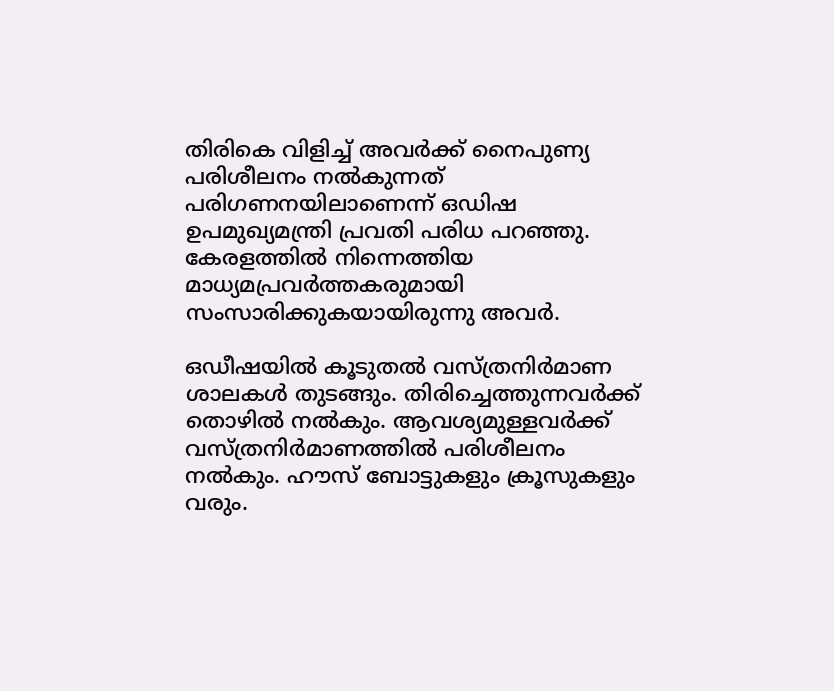തിരികെ വിളിച്ച് അവർക്ക് നൈപുണ്യ പരിശീലനം നൽകുന്നത് പരിഗണനയിലാണെന്ന് ഒഡിഷ ഉപമുഖ്യമന്ത്രി പ്രവതി പരിധ പറഞ്ഞു. കേരളത്തിൽ നിന്നെത്തിയ മാധ്യമപ്രവർത്തകരുമായി സംസാരിക്കുകയായിരുന്നു അവർ.

ഒഡീഷയിൽ കൂടുതൽ വസ്ത്രനിർമാണ ശാലകൾ തുടങ്ങും. തിരിച്ചെത്തുന്നവർക്ക് തൊഴിൽ നൽകും. ആവശ്യമുള്ളവർക്ക് വസ്ത്രനിർമാണത്തിൽ പരിശീലനം നൽകും. ഹൗസ് ബോട്ടുകളും ക്രൂസുകളും വരും.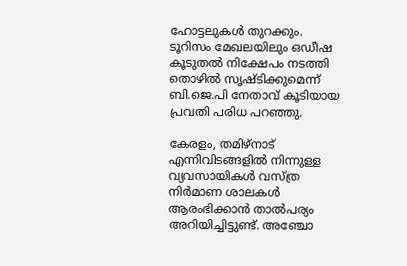ഹോട്ടലുകൾ തുറക്കും. ടൂറിസം മേഖലയിലും ഒഡീഷ കൂടുതൽ നിക്ഷേപം നടത്തി തൊഴിൽ സൃഷ്ടിക്കുമെന്ന് ബി.ജെ.പി നേതാവ് കൂടിയായ പ്രവതി പരിധ പറഞ്ഞു.

കേരളം, തമിഴ്നാട് എന്നിവിടങ്ങളിൽ നിന്നുള്ള വ്യവസായികൾ വസ്ത്ര നിർമാണ ശാലകൾ ആരംഭിക്കാൻ താൽപര്യം അറിയിച്ചിട്ടുണ്ട്. അഞ്ചോ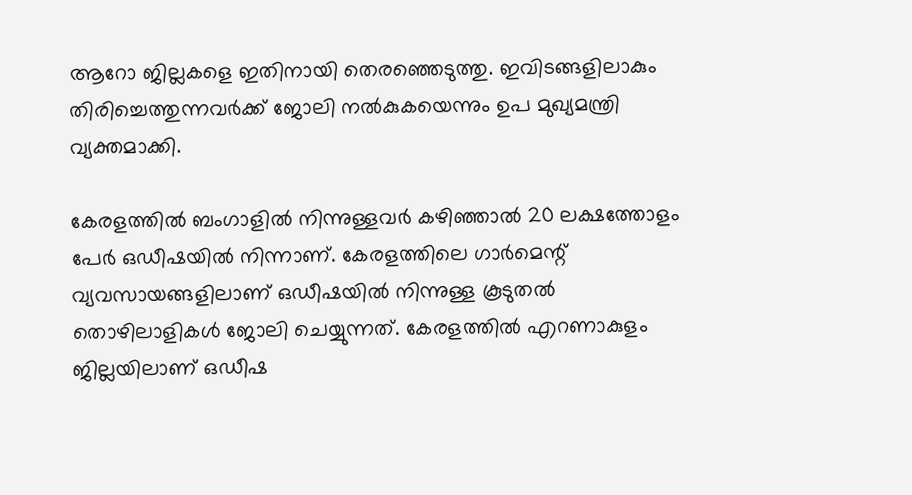ആറോ ജില്ലകളെ ഇതിനായി തെരഞ്ഞെടുത്തു. ഇവിടങ്ങളിലാകും തിരിച്ചെത്തുന്നവർക്ക് ജോലി നൽകുകയെന്നും ഉപ മുഖ്യമന്ത്രി വ്യക്തമാക്കി.

കേരളത്തിൽ ബംഗാളിൽ നിന്നുള്ളവർ കഴിഞ്ഞാൽ 20 ലക്ഷത്തോളം പേർ ഒഡീഷയിൽ നിന്നാണ്. കേരളത്തിലെ ഗാർമെന്റ് വ്യവസായങ്ങളിലാണ് ഒഡീഷയിൽ നിന്നുള്ള കൂടുതൽ തൊഴിലാളികൾ ജോലി ചെയ്യുന്നത്. കേരളത്തിൽ എറണാകുളം ജില്ലയിലാണ് ഒഡീഷ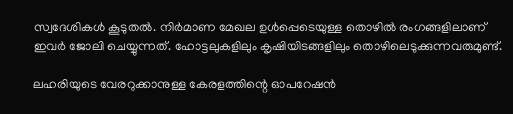സ്വദേശികൾ കൂടുതൽ. നിർമാണ മേഖല ഉൾപ്പെടെയുള്ള തൊഴിൽ രംഗങ്ങളിലാണ് ഇവർ ജോലി ചെയ്യുന്നത്. ഹോട്ടലുകളിലും കൃഷിയിടങ്ങളിലും തൊഴിലെടുക്കുന്നവരുമുണ്ട്.

ലഹരിയുടെ വേരറുക്കാനുള്ള കേരളത്തിന്റെ ഓപറേഷൻ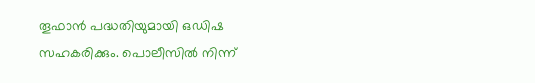തൂഫാൻ പദ്ധതിയുമായി ഒഡിഷ സഹകരിക്കും. പൊലീസിൽ നിന്ന്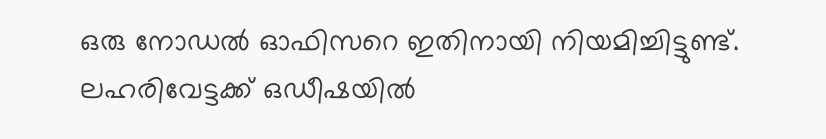ഒരു നോഡൽ ഓഫിസറെ ഇതിനായി നിയമിച്ചിട്ടുണ്ട്. ലഹരിവേട്ടക്ക് ഒഡീഷയിൽ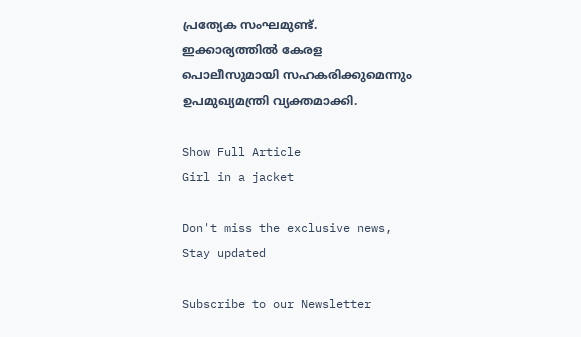പ്രത്യേക സംഘമുണ്ട്. ഇക്കാര്യത്തിൽ കേരള പൊലീസുമായി സഹകരിക്കുമെന്നും ഉപമുഖ്യമന്ത്രി വ്യക്തമാക്കി.

Show Full Article
Girl in a jacket

Don't miss the exclusive news, Stay updated

Subscribe to our Newsletter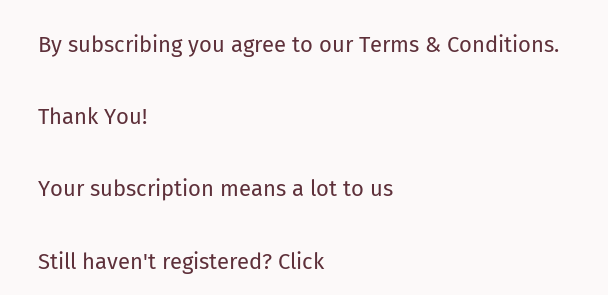By subscribing you agree to our Terms & Conditions.

Thank You!

Your subscription means a lot to us

Still haven't registered? Click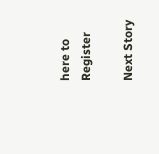here to Register

Next Story